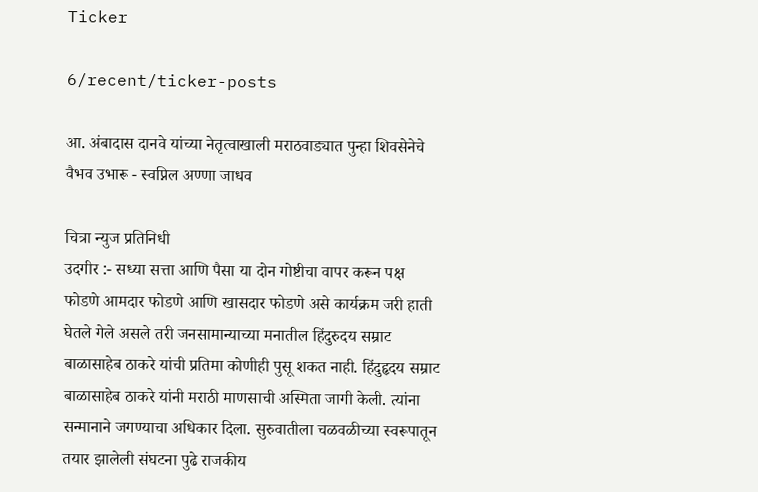Ticker

6/recent/ticker-posts

आ. अंबादास दानवे यांच्या नेतृत्वाखाली मराठवाड्यात पुन्हा शिवसेनेचे वैभव उभारू - स्वप्निल अण्णा जाधव

चित्रा न्युज प्रतिनिधी
उदगीर :- सध्या सत्ता आणि पैसा या दोन गोष्टीचा वापर करून पक्ष फोडणे आमदार फोडणे आणि खासदार फोडणे असे कार्यक्रम जरी हाती घेतले गेले असले तरी जनसामान्याच्या मनातील हिंदुरुदय सम्राट बाळासाहेब ठाकरे यांची प्रतिमा कोणीही पुसू शकत नाही. हिंदुहृदय सम्राट बाळासाहेब ठाकरे यांनी मराठी माणसाची अस्मिता जागी केली. त्यांना सन्मानाने जगण्याचा अधिकार दिला. सुरुवातीला चळवळीच्या स्वरूपातून तयार झालेली संघटना पुढे राजकीय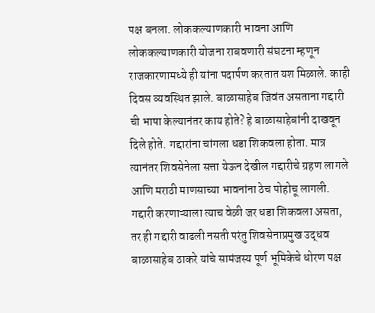पक्ष बनला. लोककल्याणकारी भावना आणि लोककल्याणकारी योजना राबवणारी संघटना म्हणून राजकारणामध्ये ही यांना पदार्पण करतात यश मिळाले. काही दिवस व्यवस्थित झाले. बाळासाहेब जिवंत असताना गद्दारी ची भाषा केल्यानंतर काय होते? हे बाळासाहेबांनी दाखवून दिले होते. गद्दारांना चांगला धडा शिकवला होता. मात्र त्यानंतर शिवसेनेला सत्ता येऊन देखील गद्दारीचे ग्रहण लागले आणि मराठी माणसाच्या भावनांना ठेच पोहोचू लागली. गद्दारी करणाऱ्याला त्याच वेळी जर धडा शिकवला असता, तर ही गद्दारी वाढली नसती परंतु शिवसेनाप्रमुख उद्धव बाळासाहेब ठाकरे यांचे सामंजस्य पूर्ण भूमिकेचे धोरण पक्ष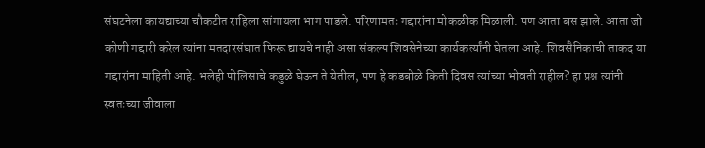संघटनेला कायद्याच्या चौकटीत राहिला सांगायला भाग पाडले. परिणामतः गद्दारांना मोकळीक मिळाली. पण आता बस झाले. आता जो कोणी गद्दारी करेल त्यांना मतदारसंघात फिरू द्यायचे नाही असा संकल्प शिवसेनेच्या कार्यकर्त्यांनी घेतला आहे. शिवसैनिकाची ताकद या गद्दारांना माहिती आहे. भलेही पोलिसाचे कडुळे घेऊन ते येतील, पण हे कडबोळे किती दिवस त्यांच्या भोवती राहील? हा प्रश्न त्यांनी स्वतःच्या जीवाला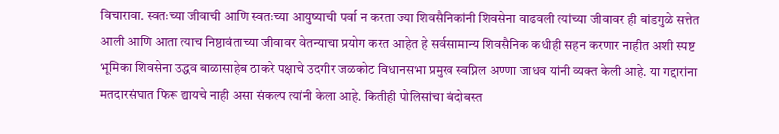विचारावा. स्वतःच्या जीवाची आणि स्वतःच्या आयुष्याची पर्वा न करता ज्या शिवसैनिकांनी शिवसेना वाढवली त्यांच्या जीवावर ही बांडगुळे सत्तेत आली आणि आता त्याच निष्ठावंताच्या जीवावर वेतन्याचा प्रयोग करत आहेत हे सर्वसामान्य शिवसैनिक कधीही सहन करणार नाहीत अशी स्पष्ट भूमिका शिवसेना उद्धव बाळासाहेब ठाकरे पक्षाचे उदगीर जळकोट विधानसभा प्रमुख स्वप्निल अण्णा जाधव यांनी व्यक्त केली आहे. या गद्दारांना मतदारसंघात फिरू द्यायचे नाही असा संकल्प त्यांनी केला आहे. कितीही पोलिसांचा बंदोबस्त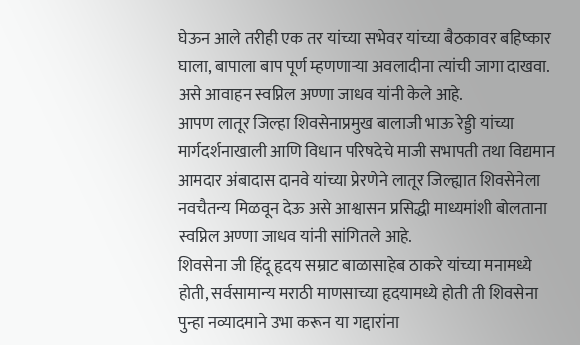घेऊन आले तरीही एक तर यांच्या सभेवर यांच्या बैठकावर बहिष्कार घाला, बापाला बाप पूर्ण म्हणणाऱ्या अवलादीना त्यांची जागा दाखवा. असे आवाहन स्वप्निल अण्णा जाधव यांनी केले आहे.
आपण लातूर जिल्हा शिवसेनाप्रमुख बालाजी भाऊ रेड्डी यांच्या मार्गदर्शनाखाली आणि विधान परिषदेचे माजी सभापती तथा विद्यमान आमदार अंबादास दानवे यांच्या प्रेरणेने लातूर जिल्ह्यात शिवसेनेला नवचैतन्य मिळवून देऊ असे आश्वासन प्रसिद्धी माध्यमांशी बोलताना स्वप्निल अण्णा जाधव यांनी सांगितले आहे.
शिवसेना जी हिंदू हृदय सम्राट बाळासाहेब ठाकरे यांच्या मनामध्ये होती, सर्वसामान्य मराठी माणसाच्या हृदयामध्ये होती ती शिवसेना पुन्हा नव्यादमाने उभा करून या गद्दारांना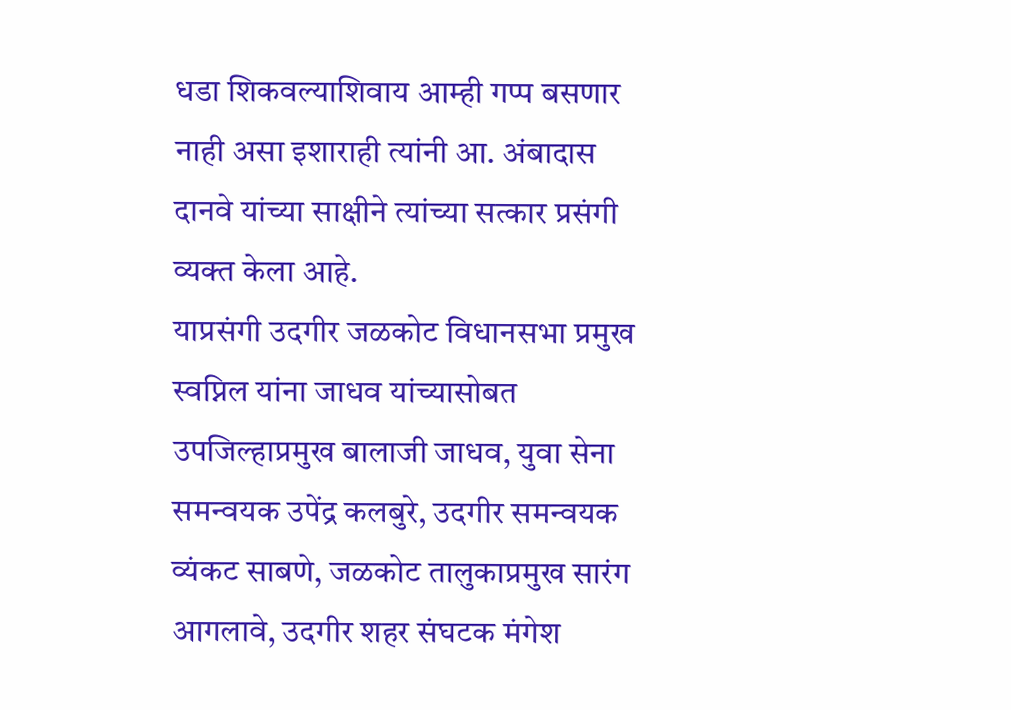धडा शिकवल्याशिवाय आम्ही गप्प बसणार नाही असा इशाराही त्यांनी आ. अंबादास दानवे यांच्या साक्षीने त्यांच्या सत्कार प्रसंगी व्यक्त केला आहे.
याप्रसंगी उदगीर जळकोट विधानसभा प्रमुख स्वप्निल यांना जाधव यांच्यासोबत उपजिल्हाप्रमुख बालाजी जाधव, युवा सेना समन्वयक उपेंद्र कलबुरे, उदगीर समन्वयक व्यंकट साबणे, जळकोट तालुकाप्रमुख सारंग आगलावे, उदगीर शहर संघटक मंगेश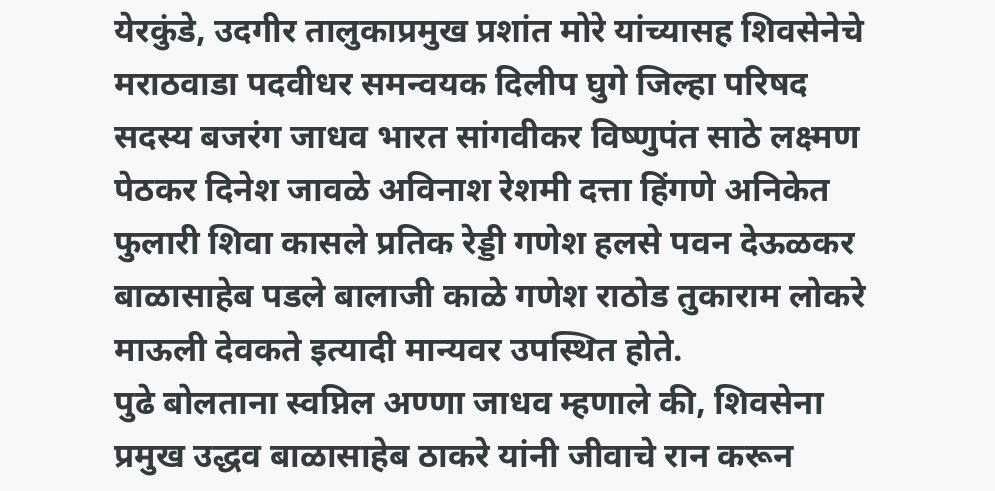येरकुंडे, उदगीर तालुकाप्रमुख प्रशांत मोरे यांच्यासह शिवसेनेचे मराठवाडा पदवीधर समन्वयक दिलीप घुगे जिल्हा परिषद सदस्य बजरंग जाधव भारत सांगवीकर विष्णुपंत साठे लक्ष्मण पेठकर दिनेश जावळे अविनाश रेशमी दत्ता हिंगणे अनिकेत फुलारी शिवा कासले प्रतिक रेड्डी गणेश हलसे पवन देऊळकर बाळासाहेब पडले बालाजी काळे गणेश राठोड तुकाराम लोकरे माऊली देवकते इत्यादी मान्यवर उपस्थित होते.
पुढे बोलताना स्वप्निल अण्णा जाधव म्हणाले की, शिवसेना प्रमुख उद्धव बाळासाहेब ठाकरे यांनी जीवाचे रान करून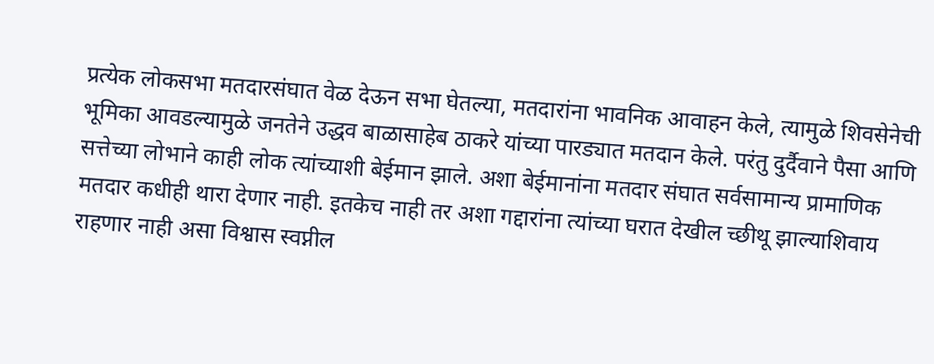प्रत्येक लोकसभा मतदारसंघात वेळ देऊन सभा घेतल्या, मतदारांना भावनिक आवाहन केले, त्यामुळे शिवसेनेची भूमिका आवडल्यामुळे जनतेने उद्धव बाळासाहेब ठाकरे यांच्या पारड्यात मतदान केले. परंतु दुर्दैवाने पैसा आणि सत्तेच्या लोभाने काही लोक त्यांच्याशी बेईमान झाले. अशा बेईमानांना मतदार संघात सर्वसामान्य प्रामाणिक मतदार कधीही थारा देणार नाही. इतकेच नाही तर अशा गद्दारांना त्यांच्या घरात देखील च्छीथू झाल्याशिवाय राहणार नाही असा विश्वास स्वप्नील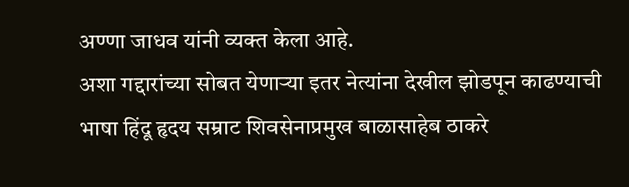अण्णा जाधव यांनी व्यक्त केला आहे.
अशा गद्दारांच्या सोबत येणाऱ्या इतर नेत्यांना देखील झोडपून काढण्याची भाषा हिंदू हृदय सम्राट शिवसेनाप्रमुख बाळासाहेब ठाकरे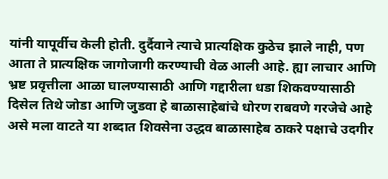यांनी यापूर्वीच केली होती. दुर्दैवाने त्याचे प्रात्यक्षिक कुठेच झाले नाही, पण आता ते प्रात्यक्षिक जागोजागी करण्याची वेळ आली आहे. ह्या लाचार आणि भ्रष्ट प्रवृत्तीला आळा घालण्यासाठी आणि गद्दारीला धडा शिकवण्यासाठी दिसेल तिथे जोडा आणि जुडवा हे बाळासाहेबांचे धोरण राबवणे गरजेचे आहे असे मला वाटते या शब्दात शिवसेना उद्धव बाळासाहेब ठाकरे पक्षाचे उदगीर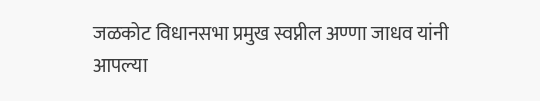जळकोट विधानसभा प्रमुख स्वप्नील अण्णा जाधव यांनी आपल्या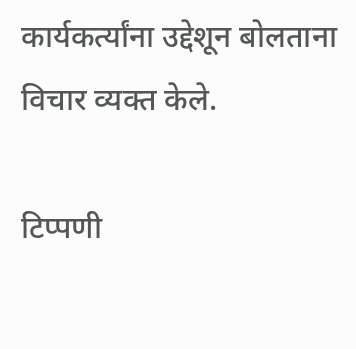कार्यकर्त्यांना उद्देशून बोलताना विचार व्यक्त केले.

टिप्पणी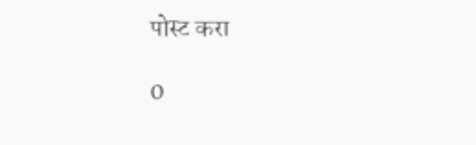पोस्ट करा

0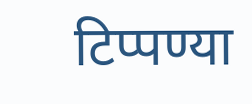टिप्पण्या